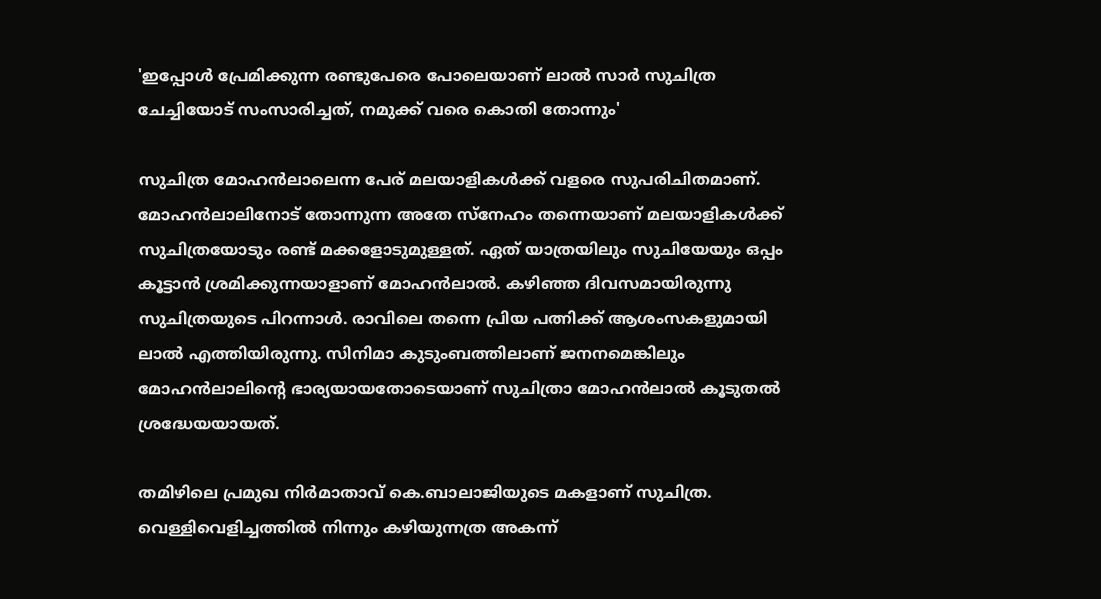'ഇപ്പോൾ പ്രേമിക്കുന്ന രണ്ടുപേരെ പോലെയാണ് ലാൽ‌ സാർ സുചിത്ര ചേച്ചിയോട് സംസാരിച്ചത്, നമുക്ക് വരെ കൊതി തോന്നും'

സുചിത്ര മോഹൻലാലെന്ന പേര് മലയാളികൾക്ക് വളരെ സുപരിചിതമാണ്. മോഹൻലാലിനോട് തോന്നുന്ന അതേ സ്നേഹം തന്നെയാണ് മലയാളികൾക്ക് സുചിത്രയോടും രണ്ട് മക്കളോടുമുള്ളത്. ഏത് യാത്രയിലും സുചിയേയും ഒപ്പം കൂട്ടാൻ ശ്രമിക്കുന്നയാളാണ് മോഹൻലാൽ. കഴിഞ്ഞ ദിവസമായിരുന്നു സുചിത്രയുടെ പിറന്നാൾ. രാവിലെ തന്നെ പ്രിയ പത്നിക്ക് ആശംസകളുമായി ലാൽ എത്തിയിരുന്നു. സിനിമാ കുടുംബത്തിലാണ് ജനനമെങ്കിലും മോഹൻലാലിന്റെ ഭാര്യയായതോടെയാണ് സുചിത്രാ മോഹൻലാൽ കൂടുതൽ ശ്രദ്ധേയയായത്.

തമിഴിലെ പ്രമുഖ നിർമാതാവ് കെ.ബാലാജിയുടെ മകളാണ് സുചിത്ര. വെള്ളിവെളിച്ചത്തിൽ നിന്നും കഴിയുന്നത്ര അകന്ന്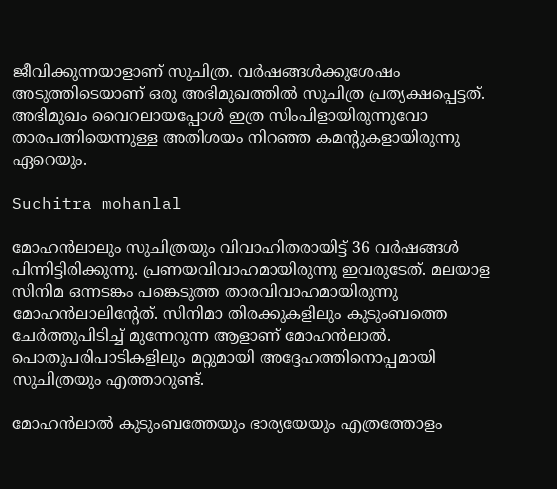ജീവിക്കുന്നയാളാണ് സുചിത്ര. വർഷങ്ങൾക്കുശേഷം അടുത്തിടെയാണ് ഒരു അഭിമുഖത്തിൽ സുചിത്ര പ്രത്യക്ഷപ്പെട്ടത്. അഭിമുഖം വൈറലായപ്പോൾ ഇത്ര സിംപിളായിരുന്നുവോ താരപത്നിയെന്നുള്ള അതിശയം നിറഞ്ഞ കമന്റുകളായിരുന്നു ഏറെയും.

Suchitra mohanlal

മോഹന്‍ലാലും സുചിത്രയും വിവാഹിതരായിട്ട് 36 വര്‍ഷങ്ങൾ പിന്നിട്ടിരിക്കുന്നു. പ്രണയവിവാഹമായിരുന്നു ഇവരുടേത്. മലയാള സിനിമ ഒന്നടങ്കം പങ്കെടുത്ത താരവിവാഹമായിരുന്നു മോഹന്‍ലാലിന്റേത്. സിനിമാ തിരക്കുകളിലും കുടുംബത്തെ ചേര്‍ത്തുപിടിച്ച് മുന്നേറുന്ന ആളാണ് മോഹന്‍ലാല്‍. പൊതുപരിപാടികളിലും മറ്റുമായി അദ്ദേഹത്തിനൊപ്പമായി സുചിത്രയും എത്താറുണ്ട്.

മോഹൻലാൽ കുടുംബത്തേയും ഭാര്യയേയും എത്രത്തോളം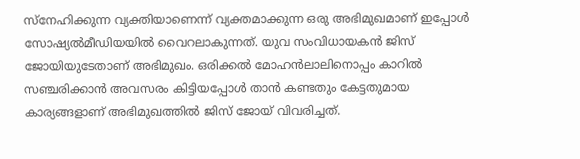സ്നേഹിക്കുന്ന വ്യക്തിയാണെന്ന് വ്യക്തമാക്കുന്ന ഒരു അഭിമുഖമാണ് ഇപ്പോൾ സോഷ്യൽമീഡിയയിൽ വൈറലാകുന്നത്. യുവ സംവിധായകൻ ജിസ് ജോയിയുടേതാണ് അഭിമുഖം. ഒരിക്കൽ മോഹൻലാലിനൊപ്പം കാറിൽ സഞ്ചരിക്കാൻ അവസരം കിട്ടിയപ്പോൾ താൻ കണ്ടതും കേട്ടതുമായ കാര്യങ്ങളാണ് അഭിമുഖത്തിൽ ജിസ് ജോയ് വിവരിച്ചത്.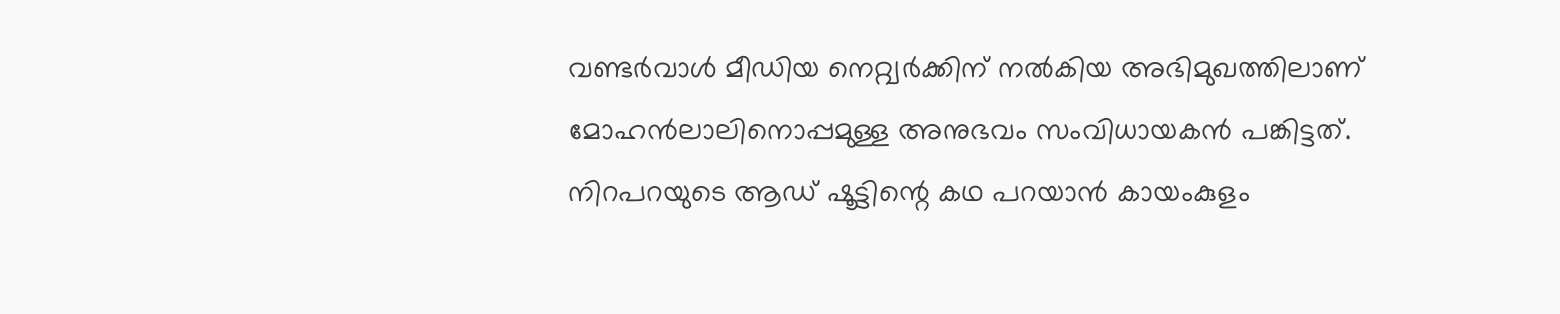വണ്ടർവാൾ മീഡിയ നെറ്റ്വർക്കിന് നൽകിയ അഭിമുഖത്തിലാണ് മോഹൻലാലിനൊപ്പമുള്ള അനുഭവം സംവിധായകൻ പങ്കിട്ടത്. നിറപറയുടെ ആഡ് ഷൂട്ടിന്റെ കഥ പറയാൻ കായംകുളം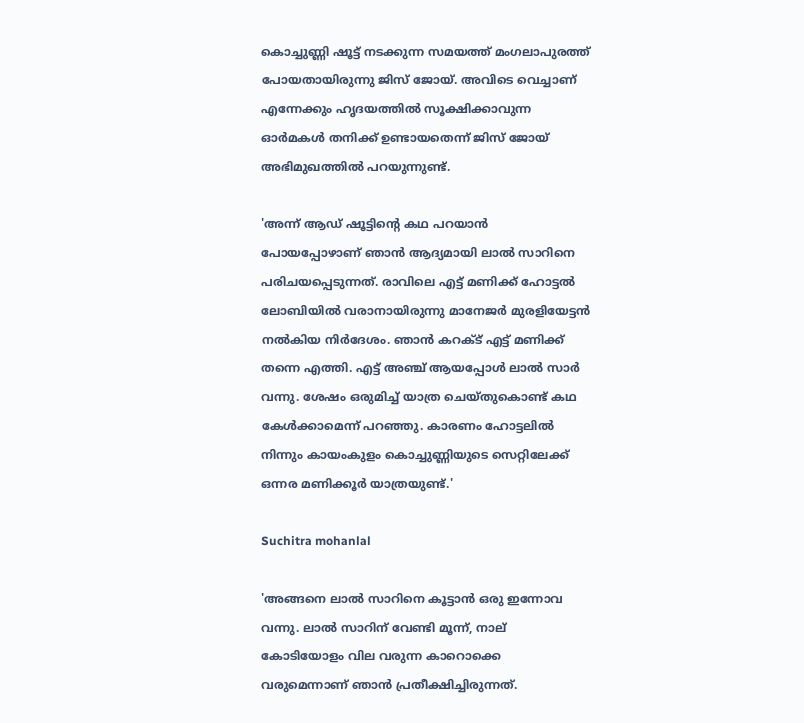കൊച്ചുണ്ണി ഷൂട്ട് നടക്കുന്ന സമയത്ത് മംഗലാപുരത്ത് പോയതായിരുന്നു ജിസ് ജോയ്. അവിടെ വെച്ചാണ് എന്നേക്കും ഹൃദയത്തിൽ സൂക്ഷിക്കാവുന്ന ഓർമകൾ തനിക്ക് ഉണ്ടായതെന്ന് ജിസ് ജോയ് അഭിമുഖത്തിൽ പറയുന്നുണ്ട്.

'അന്ന് ആഡ് ഷൂട്ടിന്റെ കഥ പറയാൻ പോയപ്പോഴാണ് ഞാൻ ആദ്യമായി ലാൽ സാറിനെ പരിചയപ്പെടുന്നത്. രാവിലെ എട്ട് മണിക്ക് ഹോട്ടൽ ലോബിയിൽ വരാനായിരുന്നു മാനേജർ മുരളിയേട്ടൻ നൽകിയ നിർദേശം. ഞാൻ കറക്ട് എട്ട് മണിക്ക് തന്നെ എത്തി. എട്ട് അ‍ഞ്ച് ആയപ്പോൾ ലാൽ സാർ വന്നു. ശേഷം ഒരുമിച്ച് യാത്ര ചെയ്തുകൊണ്ട് കഥ കേൾക്കാമെന്ന് പറഞ്ഞു. കാരണം ഹോട്ടലിൽ നിന്നും കായംകുളം കൊച്ചുണ്ണിയുടെ സെറ്റിലേക്ക് ഒന്നര മണിക്കൂർ യാത്രയുണ്ട്.'

Suchitra mohanlal

'അങ്ങനെ ലാൽ സാറിനെ കൂട്ടാൻ ഒരു ഇന്നോവ വന്നു. ലാൽ സാറിന് വേണ്ടി മൂന്ന്, നാല് കോടിയോളം വില വരുന്ന കാറൊക്കെ വരുമെന്നാണ് ഞാൻ പ്രതീക്ഷിച്ചിരുന്നത്.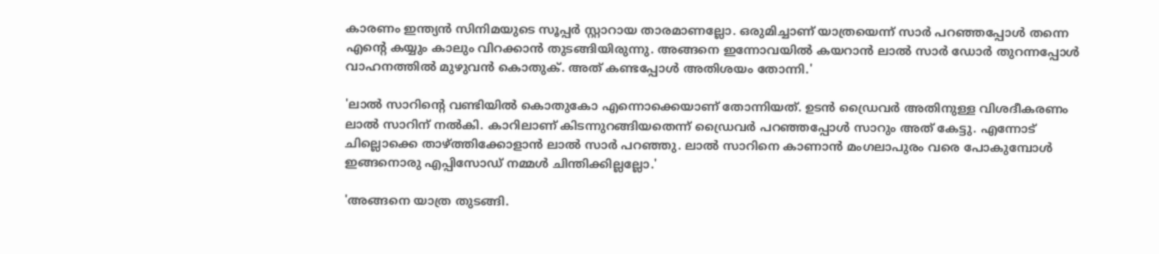കാരണം ഇന്ത്യൻ സിനിമയുടെ സൂപ്പർ സ്റ്റാറായ താരമാണല്ലോ. ഒരുമിച്ചാണ് യാത്രയെന്ന് സാർ പറഞ്ഞപ്പോൾ തന്നെ എന്റെ കയ്യും കാലും വിറക്കാൻ തുടങ്ങിയിരുന്നു. അങ്ങനെ ഇന്നോവയിൽ കയറാൻ ലാൽ സാർ ഡോർ തുറന്നപ്പോൾ വാഹനത്തിൽ മുഴുവൻ കൊതുക്. അത് കണ്ടപ്പോൾ അതിശയം തോന്നി.'

'ലാൽ സാറിന്റെ വണ്ടിയിൽ കൊതുകോ എന്നൊക്കെയാണ് തോന്നിയത്. ഉടൻ ഡ്രൈവർ അതിനുള്ള വിശദീകരണം ലാൽ സാറിന് നൽകി. കാറിലാണ് കിടന്നുറങ്ങിയതെന്ന് ഡ്രൈവർ പറഞ്ഞപ്പോൾ സാറും അത് കേട്ടു. എന്നോട് ചില്ലൊക്കെ താഴ്ത്തിക്കോളാൻ ലാൽ സാർ പറഞ്ഞു. ലാൽ സാറിനെ കാണാൻ മംഗലാപുരം വരെ പോകുമ്പോൾ ഇങ്ങനൊരു എപ്പിസോഡ് നമ്മൾ ചിന്തിക്കില്ലല്ലോ.'

'അങ്ങനെ യാത്ര തുടങ്ങി.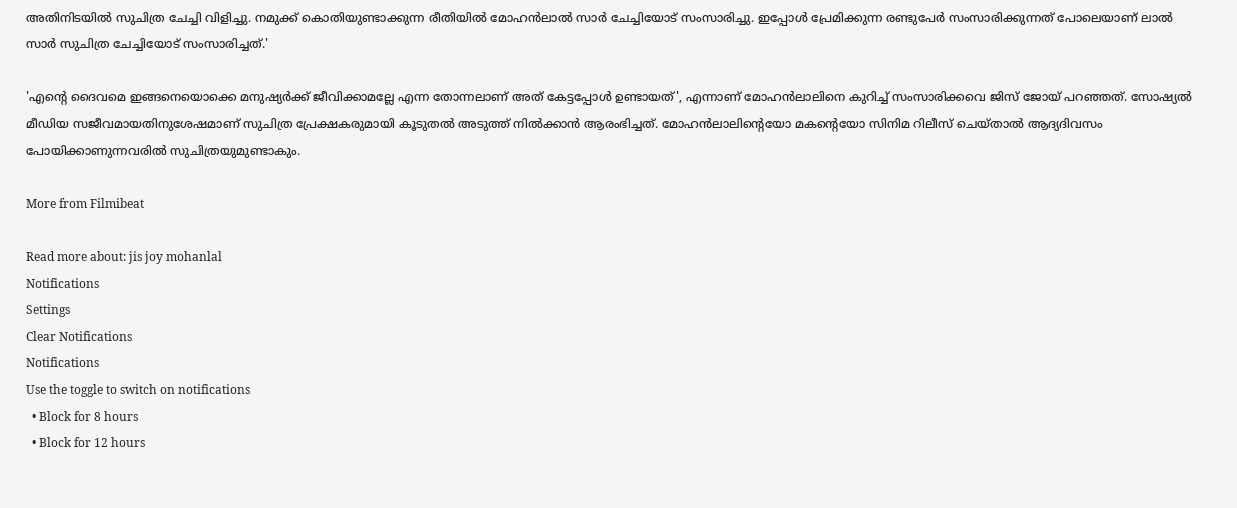അതിനിടയിൽ സുചിത്ര ചേച്ചി വിളിച്ചു. നമുക്ക് കൊതിയുണ്ടാക്കുന്ന രീതിയിൽ മോഹൻലാൽ സാർ ചേച്ചിയോട് സംസാരിച്ചു. ഇപ്പോൾ പ്രേമിക്കുന്ന രണ്ടുപേർ സംസാരിക്കുന്നത് പോലെയാണ് ലാൽ‌ സാർ സുചിത്ര ചേച്ചിയോട് സംസാരിച്ചത്.'

'എന്റെ ദൈവമെ ഇങ്ങനെയൊക്കെ മനുഷ്യർക്ക് ജീവിക്കാമല്ലേ എന്ന തോന്നലാണ് അത് കേട്ടപ്പോൾ ഉണ്ടായത്', എന്നാണ് മോഹൻലാലിനെ കുറിച്ച് സംസാരിക്കവെ ജിസ് ജോയ് പറഞ്ഞത്. സോഷ്യൽ മീഡിയ സജീവമായതിനുശേഷമാണ് സുചിത്ര പ്രേക്ഷകരുമായി കൂടുതൽ അടുത്ത് നിൽക്കാൻ ആരംഭിച്ചത്. മോഹൻലാലിന്റെയോ മകന്റെയോ സിനിമ റിലീസ് ചെയ്താൽ ആദ്യദിവസം പോയിക്കാണുന്നവരിൽ സുചിത്രയുമുണ്ടാകും.

More from Filmibeat

Read more about: jis joy mohanlal
Notifications
Settings
Clear Notifications
Notifications
Use the toggle to switch on notifications
  • Block for 8 hours
  • Block for 12 hours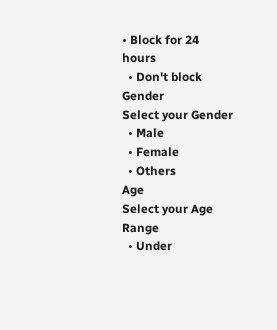• Block for 24 hours
  • Don't block
Gender
Select your Gender
  • Male
  • Female
  • Others
Age
Select your Age Range
  • Under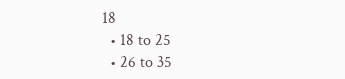18
  • 18 to 25
  • 26 to 35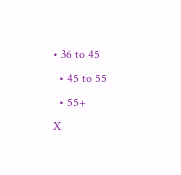• 36 to 45
  • 45 to 55
  • 55+
X